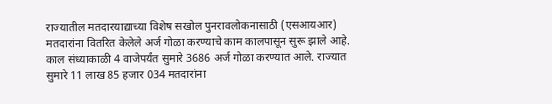राज्यातील मतदारयाद्याच्या विशेष सखोल पुनरावलोकनासाठी (एसआयआर) मतदारांना वितरित केलेले अर्ज गोळा करण्याचे काम कालपासून सुरू झाले आहे. काल संध्याकाळी 4 वाजेपर्यंत सुमारे 3686 अर्ज गोळा करण्यात आले. राज्यात सुमारे 11 लाख 85 हजार 034 मतदारांना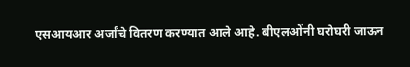एसआयआर अर्जांचे वितरण करण्यात आले आहे. बीएलओंनी घरोघरी जाऊन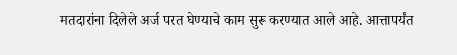मतदारांना दिलेले अर्ज परत घेण्याचे काम सुरू करण्यात आले आहे. आत्तापर्यंत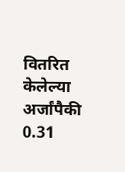वितरित केलेल्या अर्जांपैकी 0.31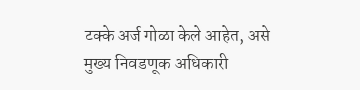टक्के अर्ज गोळा केले आहेत, असे मुख्य निवडणूक अधिकारी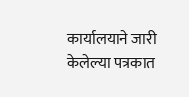कार्यालयाने जारी केलेल्या पत्रकात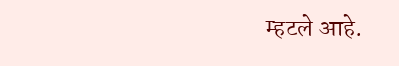म्हटले आहे.